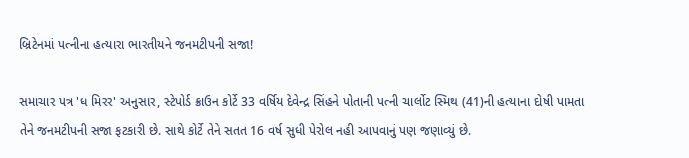બ્રિટેનમાં પત્નીના હત્યારા ભારતીયને જનમટીપની સજા!

સમાચાર પત્ર 'ધ મિરર' અનુસાર, સ્ટેપોર્ડ ક્રાઉન કોર્ટે 33 વર્ષિય દેવેન્દ્ર સિંહને પોતાની પત્ની ચાર્લોટ સ્મિથ (41)ની હત્યાના દોષી પામતા તેને જનમટીપની સજા ફટકારી છે. સાથે કોર્ટે તેને સતત 16 વર્ષ સુધી પેરોલ નહી આપવાનું પણ જણાવ્યું છે.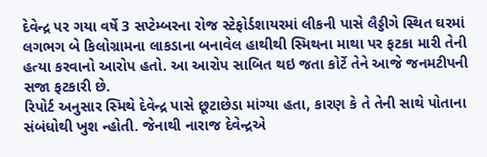દેવેન્દ્ર પર ગયા વર્ષે 3 સપ્ટેમ્બરના રોજ સ્ટેફોર્ડશાયરમાં લીકની પાસે લૈડ્ડીગે સ્થિત ઘરમાં લગભગ બે કિલોગ્રામના લાકડાના બનાવેલ હાથીથી સ્મિથના માથા પર ફટકા મારી તેની હત્યા કરવાનો આરોપ હતો. આ આરોપ સાબિત થઇ જતા કોર્ટે તેને આજે જનમટીપની સજા ફટકારી છે.
રિપોર્ટ અનુસાર સ્મિથે દેવેન્દ્ર પાસે છૂટાછેડા માંગ્યા હતા, કારણ કે તે તેની સાથે પોતાના સંબંધોથી ખુશ ન્હોતી. જેનાથી નારાજ દેવેન્દ્રએ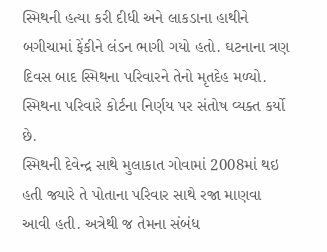સ્મિથની હત્યા કરી દીધી અને લાકડાના હાથીને બગીચામાં ફેંકીને લંડન ભાગી ગયો હતો. ઘટનાના ત્રણ દિવસ બાદ સ્મિથના પરિવારને તેનો મૃતદેહ મળ્યો. સ્મિથના પરિવારે કોર્ટના નિર્ણય પર સંતોષ વ્યક્ત કર્યો છે.
સ્મિથની દેવેન્દ્ર સાથે મુલાકાત ગોવામાં 2008માં થઇ હતી જ્યારે તે પોતાના પરિવાર સાથે રજા માણવા આવી હતી. અત્રેથી જ તેમના સંબંધ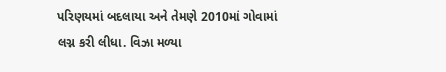પરિણયમાં બદલાયા અને તેમણે 2010માં ગોવામાં લગ્ન કરી લીધા. વિઝા મળ્યા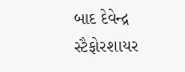બાદ દેવેન્દ્ર સ્ટૈફોરશાયર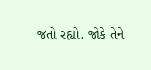જતો રહ્યો. જોકે તેને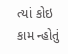ત્યાં કોઇ કામ ન્હોતું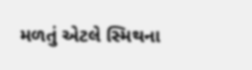મળતું એટલે સ્મિથના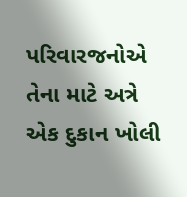પરિવારજનોએ તેના માટે અત્રે એક દુકાન ખોલી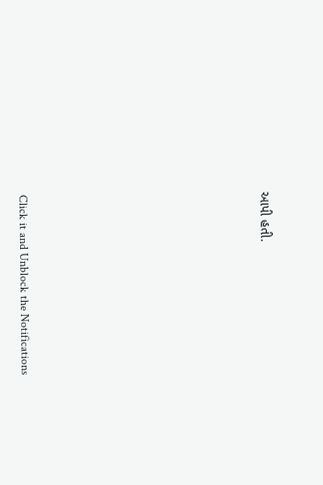આપી હતી.












Click it and Unblock the Notifications